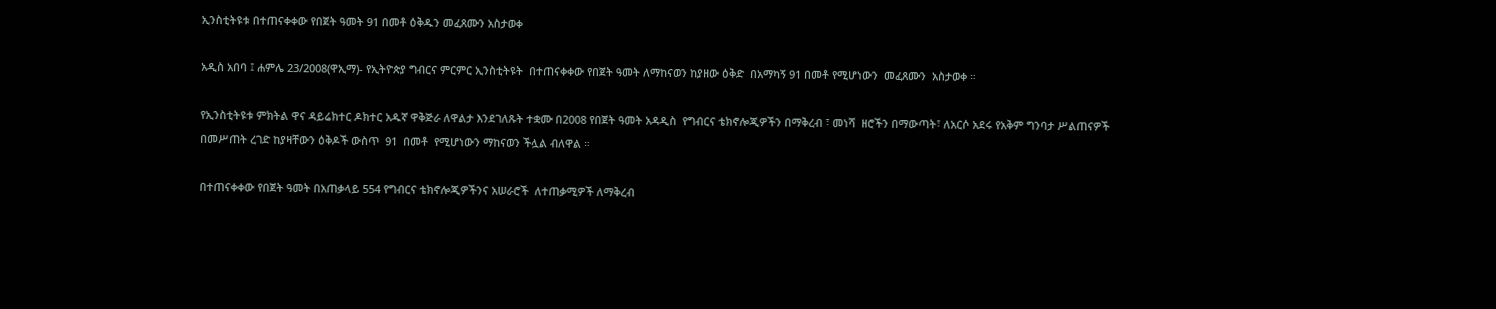ኢንስቲትዩቱ በተጠናቀቀው የበጀት ዓመት 91 በመቶ ዕቅዱን መፈጸሙን አስታወቀ

አዲስ አበባ ፤ ሐምሌ 23/2008(ዋኢማ)- የኢትዮጵያ ግብርና ምርምር ኢንስቲትዩት  በተጠናቀቀው የበጀት ዓመት ለማከናወን ከያዘው ዕቅድ  በአማካኝ 91 በመቶ የሚሆነውን  መፈጸሙን  አስታወቀ ።

የኢንስቲትዩቱ ምክትል ዋና ዳይሬክተር ዶክተር አዱኛ ዋቅጅራ ለዋልታ እንደገለጹት ተቋሙ በ2008 የበጀት ዓመት አዳዲስ  የግብርና ቴክኖሎጂዎችን በማቅረብ ፣ መነሻ  ዘሮችን በማውጣት፣ ለአርሶ አደሩ የአቅም ግንባታ ሥልጠናዎች በመሥጠት ረገድ ከያዛቸውን ዕቅዶች ውስጥ  91  በመቶ  የሚሆነውን ማከናወን ችሏል ብለዋል ።

በተጠናቀቀው የበጀት ዓመት በአጠቃላይ 554 የግብርና ቴክኖሎጂዎችንና አሠራሮች  ለተጠቃሚዎች ለማቅረብ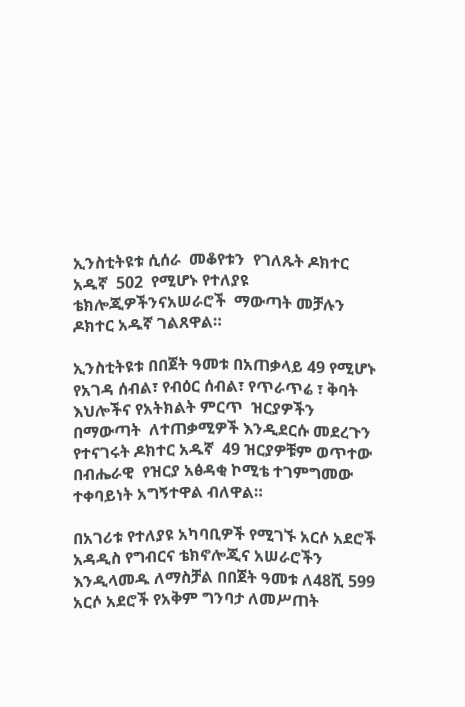ኢንስቲትዩቱ ሲሰራ  መቆየቱን  የገለጹት ዶክተር  አዱኛ  502  የሚሆኑ የተለያዩ ቴክሎጂዎችንናአሠራሮች  ማውጣት መቻሉን ዶክተር አዱኛ ገልጸዋል።

ኢንስቲትዩቱ በበጀት ዓመቱ በአጠቃላይ 49 የሚሆኑ የአገዳ ሰብል፣ የብዕር ሰብል፣ የጥራጥሬ ፣ ቅባት እህሎችና የአትክልት ምርጥ  ዝርያዎችን  በማውጣት  ለተጠቃሚዎች እንዲደርሱ መደረጉን  የተናገሩት ዶክተር አዱኛ  49 ዝርያዎቹም ወጥተው  በብሔራዊ  የዝርያ አፅዳቂ ኮሚቴ ተገምግመው ተቀባይነት አግኝተዋል ብለዋል።

በአገሪቱ የተለያዩ አካባቢዎች የሚገኙ አርሶ አደሮች አዳዲስ የግብርና ቴክኖሎጂና አሠራሮችን እንዲላመዱ ለማስቻል በበጀት ዓመቱ ለ48ሺ 599 አርሶ አደሮች የአቅም ግንባታ ለመሥጠት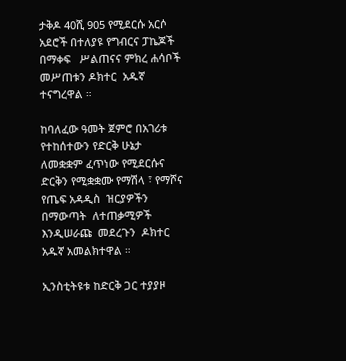ታቅዶ 40ሺ 905 የሚደርሱ አርሶ አደሮች በተለያዩ የግብርና ፓኬጆች በማቀፍ   ሥልጠናና ምክረ ሐሳቦች መሥጠቱን ዶክተር  አዱኛ ተናግረዋል ።

ከባለፈው ዓመት ጀምሮ በአገሪቱ የተከሰተውን የድርቅ ሁኔታ ለመቋቋም ፈጥነው የሚደርሱና ድርቅን የሚቋቋሙ የማሽላ ፣ የማሾና የጤፍ አዳዲስ  ዝርያዎችን  በማውጣት  ለተጠቃሚዎች  እንዲሠራጩ  መደረጉን  ዶክተር አዱኛ አመልክተዋል ።

ኢንስቲትዩቱ ከድርቅ ጋር ተያያዞ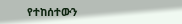የተከሰተውን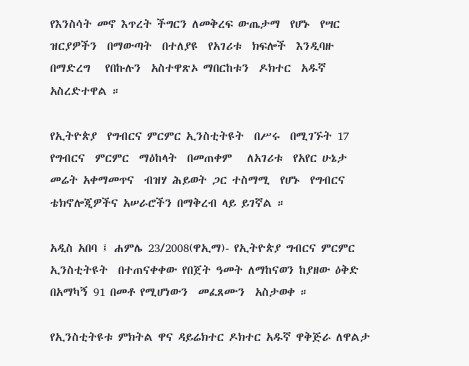የእንስሳት መኖ እጥረት ችግርን ለመቅረፍ ውጤታማ  የሆኑ  የሣር  ዝርያዎችን  በማውጣት  በተለያዩ  የአገሪቱ  ክፍሎች  እንዲባዙ  በማድረግ   የበኩሉን  አስተዋጽኦ ማበርከቱን  ዶክተር  አዱኛ አስረድተዋል ።

የኢትዮጵያ  የግብርና ምርምር ኢንስቲትዩት  በሥሩ  በሚገኙት 17  የግብርና  ምርምር  ማዕከላት  በመጠቀም   ለአገሪቱ  የአየር ሁኔታ  መሬት አቀማመጥና  ብዝሃ ሕይወት ጋር ተስማሚ  የሆኑ  የግብርና ቴክኖሎጂዎችና አሠራሮችን በማቅረብ ላይ ይገኛል ።

አዲስ አበባ ፤ ሐምሌ 23/2008(ዋኢማ)- የኢትዮጵያ ግብርና ምርምር ኢንስቲትዩት  በተጠናቀቀው የበጀት ዓመት ለማከናወን ከያዘው ዕቅድ  በአማካኝ 91 በመቶ የሚሆነውን  መፈጸሙን  አስታወቀ ።

የኢንስቲትዩቱ ምክትል ዋና ዳይሬክተር ዶክተር አዱኛ ዋቅጅራ ለዋልታ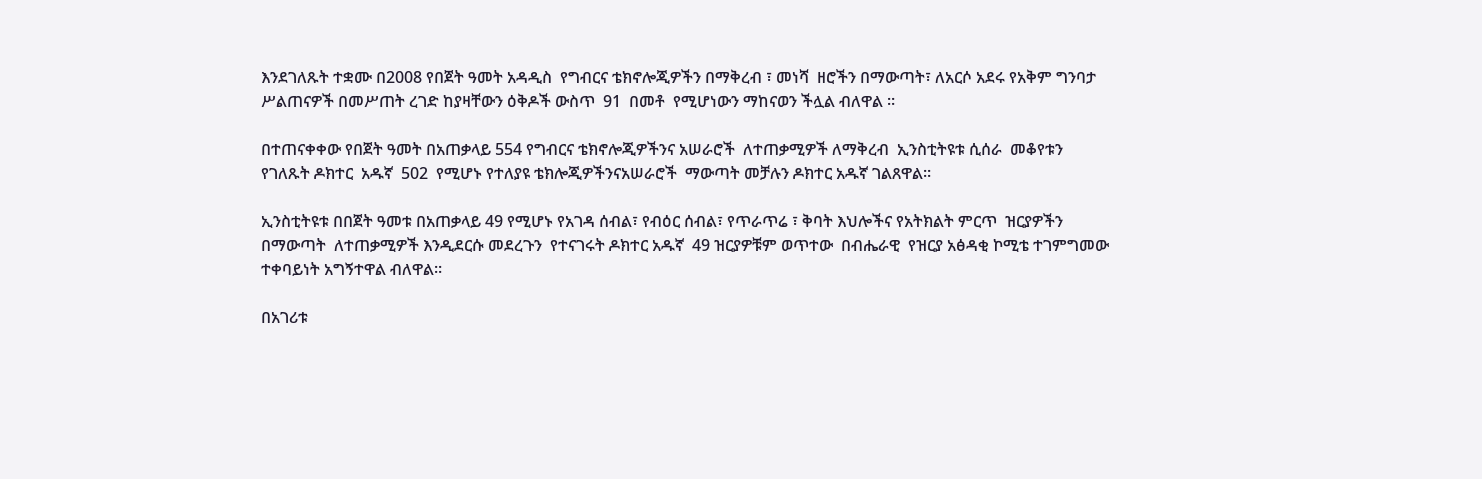እንደገለጹት ተቋሙ በ2008 የበጀት ዓመት አዳዲስ  የግብርና ቴክኖሎጂዎችን በማቅረብ ፣ መነሻ  ዘሮችን በማውጣት፣ ለአርሶ አደሩ የአቅም ግንባታ ሥልጠናዎች በመሥጠት ረገድ ከያዛቸውን ዕቅዶች ውስጥ  91  በመቶ  የሚሆነውን ማከናወን ችሏል ብለዋል ።

በተጠናቀቀው የበጀት ዓመት በአጠቃላይ 554 የግብርና ቴክኖሎጂዎችንና አሠራሮች  ለተጠቃሚዎች ለማቅረብ  ኢንስቲትዩቱ ሲሰራ  መቆየቱን  የገለጹት ዶክተር  አዱኛ  502  የሚሆኑ የተለያዩ ቴክሎጂዎችንናአሠራሮች  ማውጣት መቻሉን ዶክተር አዱኛ ገልጸዋል።

ኢንስቲትዩቱ በበጀት ዓመቱ በአጠቃላይ 49 የሚሆኑ የአገዳ ሰብል፣ የብዕር ሰብል፣ የጥራጥሬ ፣ ቅባት እህሎችና የአትክልት ምርጥ  ዝርያዎችን  በማውጣት  ለተጠቃሚዎች እንዲደርሱ መደረጉን  የተናገሩት ዶክተር አዱኛ  49 ዝርያዎቹም ወጥተው  በብሔራዊ  የዝርያ አፅዳቂ ኮሚቴ ተገምግመው ተቀባይነት አግኝተዋል ብለዋል።

በአገሪቱ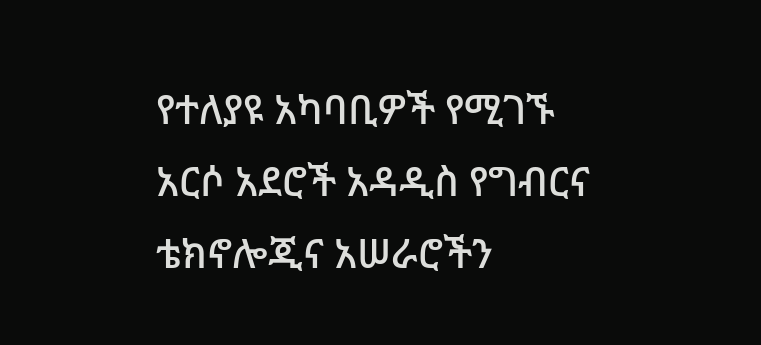የተለያዩ አካባቢዎች የሚገኙ አርሶ አደሮች አዳዲስ የግብርና ቴክኖሎጂና አሠራሮችን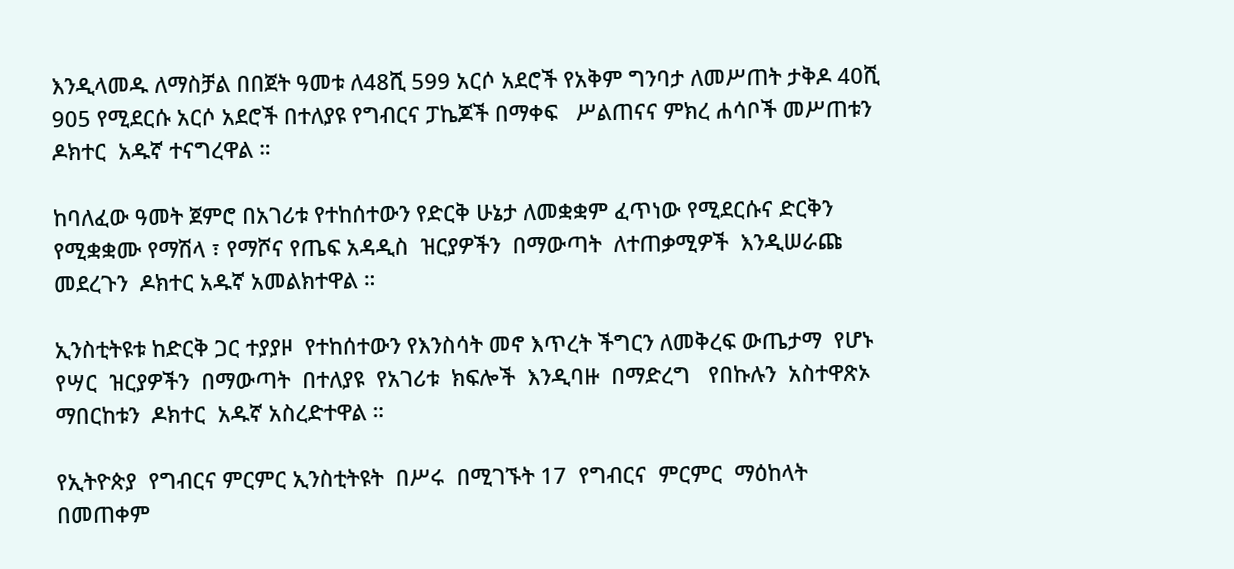እንዲላመዱ ለማስቻል በበጀት ዓመቱ ለ48ሺ 599 አርሶ አደሮች የአቅም ግንባታ ለመሥጠት ታቅዶ 40ሺ 905 የሚደርሱ አርሶ አደሮች በተለያዩ የግብርና ፓኬጆች በማቀፍ   ሥልጠናና ምክረ ሐሳቦች መሥጠቱን ዶክተር  አዱኛ ተናግረዋል ።

ከባለፈው ዓመት ጀምሮ በአገሪቱ የተከሰተውን የድርቅ ሁኔታ ለመቋቋም ፈጥነው የሚደርሱና ድርቅን የሚቋቋሙ የማሽላ ፣ የማሾና የጤፍ አዳዲስ  ዝርያዎችን  በማውጣት  ለተጠቃሚዎች  እንዲሠራጩ  መደረጉን  ዶክተር አዱኛ አመልክተዋል ።

ኢንስቲትዩቱ ከድርቅ ጋር ተያያዞ  የተከሰተውን የእንስሳት መኖ እጥረት ችግርን ለመቅረፍ ውጤታማ  የሆኑ  የሣር  ዝርያዎችን  በማውጣት  በተለያዩ  የአገሪቱ  ክፍሎች  እንዲባዙ  በማድረግ   የበኩሉን  አስተዋጽኦ ማበርከቱን  ዶክተር  አዱኛ አስረድተዋል ።

የኢትዮጵያ  የግብርና ምርምር ኢንስቲትዩት  በሥሩ  በሚገኙት 17  የግብርና  ምርምር  ማዕከላት  በመጠቀም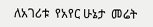ለአገሪቱ  የአየር ሁኔታ  መሬት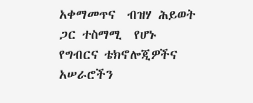አቀማመጥና  ብዝሃ ሕይወት ጋር ተስማሚ  የሆኑ  የግብርና ቴክኖሎጂዎችና አሠራሮችን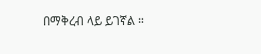በማቅረብ ላይ ይገኛል ።